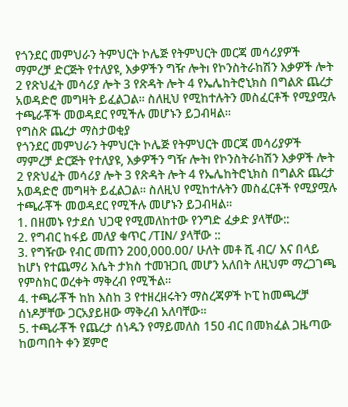የጎንደር መምህራን ትምህርት ኮሌጅ የትምህርት መርጃ መሳሪያዎች ማምረቻ ድርጅት የተለያዩ, እቃዎችን ግዥ ሎትı የኮንስትራከሽን እቃዎች ሎት 2 የጽህፈት መሳሪያ ሎት 3 የጽዳት ሎት 4 የኤሌከትሮኒክስ በግልጽ ጨረታ አወዳድሮ መግዛት ይፈልጋል፡፡ ስለዚህ የሚከተሉትን መስፈርቶች የሚያሟሉ ተጫራቾች መወዳደር የሚችሉ መሆኑን ይጋብዛል፡፡
የግስጽ ጨረታ ማስታወቂያ
የጎንደር መምህራን ትምህርት ኮሌጅ የትምህርት መርጃ መሳሪያዎች ማምረቻ ድርጅት የተለያዩ, እቃዎችን ግዥ ሎትı የኮንስትራከሽን እቃዎች ሎት 2 የጽህፈት መሳሪያ ሎት 3 የጽዳት ሎት 4 የኤሌከትሮኒክስ በግልጽ ጨረታ አወዳድሮ መግዛት ይፈልጋል፡፡ ስለዚህ የሚከተሉትን መስፈርቶች የሚያሟሉ ተጫራቾች መወዳደር የሚችሉ መሆኑን ይጋብዛል፡፡
1. በዘመኑ የታደሰ ህጋዊ የሚመለከተው የንግድ ፈቃድ ያላቸው::
2. የግብር ከፋይ መለያ ቁጥር /TIN/ ያላቸው ::
3. የግዥው የብር መጠን 200,000.00/ ሁለት መቶ ሺ ብር/ እና በላይ ከሆነ የተጨማሪ እሴት ታክስ ተመዝጋቢ መሆን አለበት ለዚህም ማረጋገጫ የምስክር ወረቀት ማቅረብ የሚችል።
4. ተጫራቾች ከከ እስከ 3 የተዘረዘሩትን ማስረጃዎች ኮፒ ከመጫረቻ ሰነዶቻቸው ጋርአያይዘው ማቅረብ አለባቸው፡፡
5. ተጫራቾች የጨረታ ሰነዱን የማይመለስ 150 ብር በመክፈል ጋዜጣው ከወጣበት ቀን ጀምሮ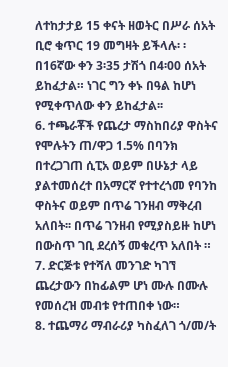ለተከታታይ 15 ቀናት ዘወትር በሥራ ሰአት ቢሮ ቁጥር 19 መግዛት ይችላሉ፡ ፡ በ16ኛው ቀን 3፡35 ታሽጎ በ4፡00 ሰአት ይከፈታል። ነገር ግን ቀኑ በዓል ከሆነ የሚቀጥለው ቀን ይከፈታል፡፡
6. ተጫራቾች የጨረታ ማስከበሪያ ዋስትና የሞሉትን ጠ/ዋጋ 1.5% በባንክ በተረጋገጠ ሲፒአ ወይም በሁኔታ ላይ ያልተመሰረተ በአማርኛ የተተረጎመ የባንከ ዋስትና ወይም በጥሬ ገንዘብ ማቅረብ አለበት፡፡ በጥሬ ገንዘብ የሚያስይዙ ከሆነ በውስጥ ገቢ ደረሰኝ መቁረጥ አለበት ።
7. ድርጅቱ የተሻለ መንገድ ካገኘ ጨረታውን በከፊልም ሆነ ሙሉ በሙሉ የመሰረዝ መብቱ የተጠበቀ ነው።
8. ተጨማሪ ማብራሪያ ካስፈለገ ጎ/መ/ት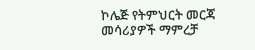ኮሌጅ የትምህርት መርጃ መሳሪያዎች ማምረቻ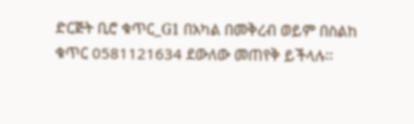ድርጅት ቢሮ ቁጥር_G1 በአካል በመቅረብ ወይም በስልከ ቁጥር 0581121634 ደውለው መጠየቅ ይችላሉ፡፡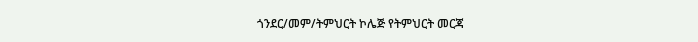ጎንደር/መም/ትምህርት ኮሌጅ የትምህርት መርጃ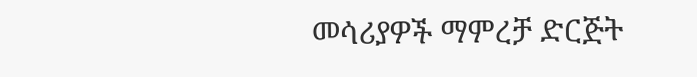መሳሪያዎች ማምረቻ ድርጅት